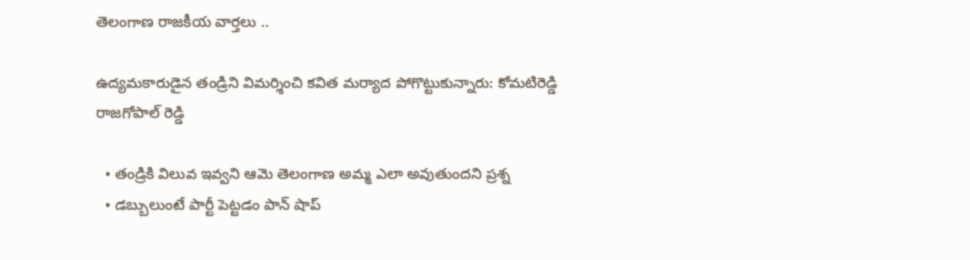తెలంగాణ రాజకీయ వార్తలు ..

ఉద్యమకారుడైన తండ్రిని విమర్శించి కవిత మర్యాద పోగొట్టుకున్నారు: కోమటిరెడ్డి రాజగోపాల్ రెడ్డి

  • తండ్రికి విలువ ఇవ్వని ఆమె తెలంగాణ అమ్మ ఎలా అవుతుందని ప్రశ్న
  • డబ్బులుంటే పార్టీ పెట్టడం పాన్ షాప్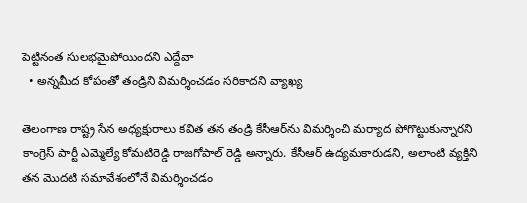పెట్టినంత సులభమైపోయిందని ఎద్దేవా
  • అన్నమీద కోపంతో తండ్రిని విమర్శించడం సరికాదని వ్యాఖ్య

తెలంగాణ రాష్ట్ర సేన అధ్యక్షురాలు కవిత తన తండ్రి కేసీఆర్‌ను విమర్శించి మర్యాద పోగొట్టుకున్నారని కాంగ్రెస్ పార్టీ ఎమ్మెల్యే కోమటిరెడ్డి రాజగోపాల్ రెడ్డి అన్నారు. కేసీఆర్ ఉద్యమకారుడని, అలాంటి వ్యక్తిని తన మొదటి సమావేశంలోనే విమర్శించడం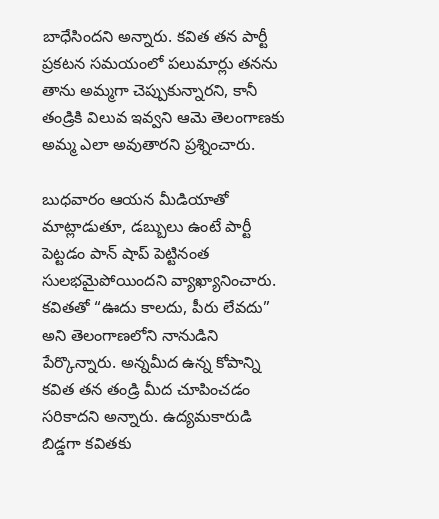బాధేసిందని అన్నారు. కవిత తన పార్టీ ప్రకటన సమయంలో పలుమార్లు తనను తాను అమ్మగా చెప్పుకున్నారని, కానీ తండ్రికి విలువ ఇవ్వని ఆమె తెలంగాణకు అమ్మ ఎలా అవుతారని ప్రశ్నించారు.

బుధవారం ఆయన మీడియాతో మాట్లాడుతూ, డబ్బులు ఉంటే పార్టీ పెట్టడం పాన్ షాప్ పెట్టినంత సులభమైపోయిందని వ్యాఖ్యానించారు. కవితతో “ఊదు కాలదు, పీరు లేవదు” అని తెలంగాణలోని నానుడిని పేర్కొన్నారు. అన్నమీద ఉన్న కోపాన్ని కవిత తన తండ్రి మీద చూపించడం సరికాదని అన్నారు. ఉద్యమకారుడి బిడ్డగా కవితకు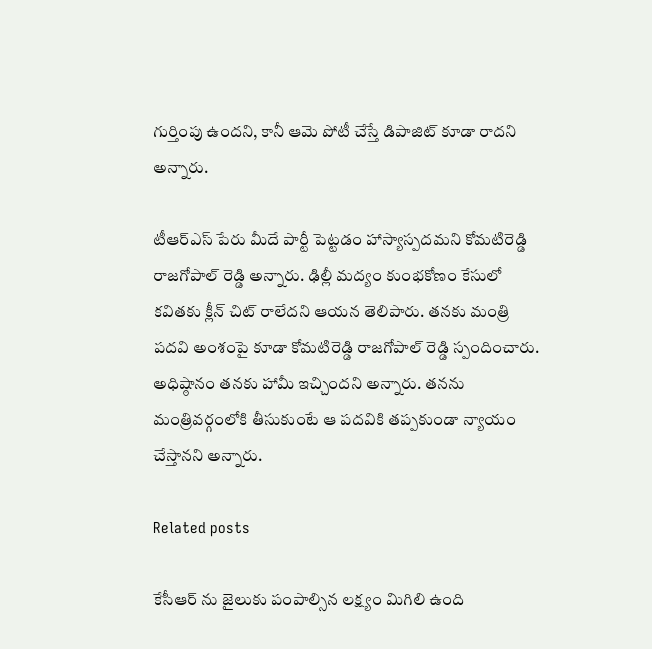గుర్తింపు ఉందని, కానీ ఆమె పోటీ చేస్తే డిపాజిట్ కూడా రాదని అన్నారు.

టీఆర్ఎస్ పేరు మీదే పార్టీ పెట్టడం హాస్యాస్పదమని కోమటిరెడ్డి రాజగోపాల్ రెడ్డి అన్నారు. ఢిల్లీ మద్యం కుంభకోణం కేసులో కవితకు క్లీన్ చిట్ రాలేదని ఆయన తెలిపారు. తనకు మంత్రి పదవి అంశంపై కూడా కోమటిరెడ్డి రాజగోపాల్ రెడ్డి స్పందించారు. అధిష్ఠానం తనకు హామీ ఇచ్చిందని అన్నారు. తనను మంత్రివర్గంలోకి తీసుకుంటే ఆ పదవికి తప్పకుండా న్యాయం చేస్తానని అన్నారు.

Related posts

కేసీఆర్ ను జైలుకు పంపాల్సిన లక్ష్యం మిగిలి ఉంది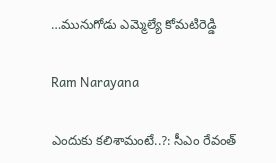…మునుగోడు ఎమ్మెల్యే కోమటిరెడ్డి

Ram Narayana

ఎందుకు కలిశామంటే..?: సీఎం రేవంత్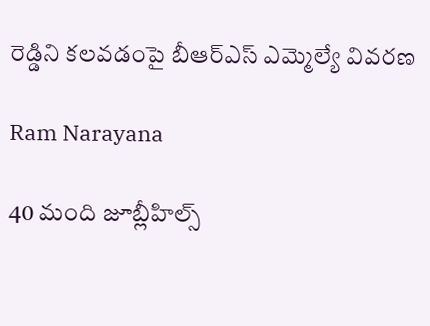రెడ్డిని కలవడంపై బీఆర్ఎస్ ఎమ్మెల్యే వివరణ

Ram Narayana

40 మంది జూబ్లీహిల్స్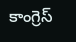కాంగ్రెస్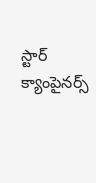స్టార్ క్యాంపైనర్స్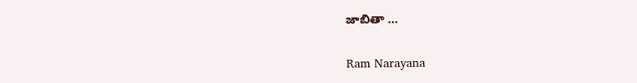జాబితా …

Ram Narayana